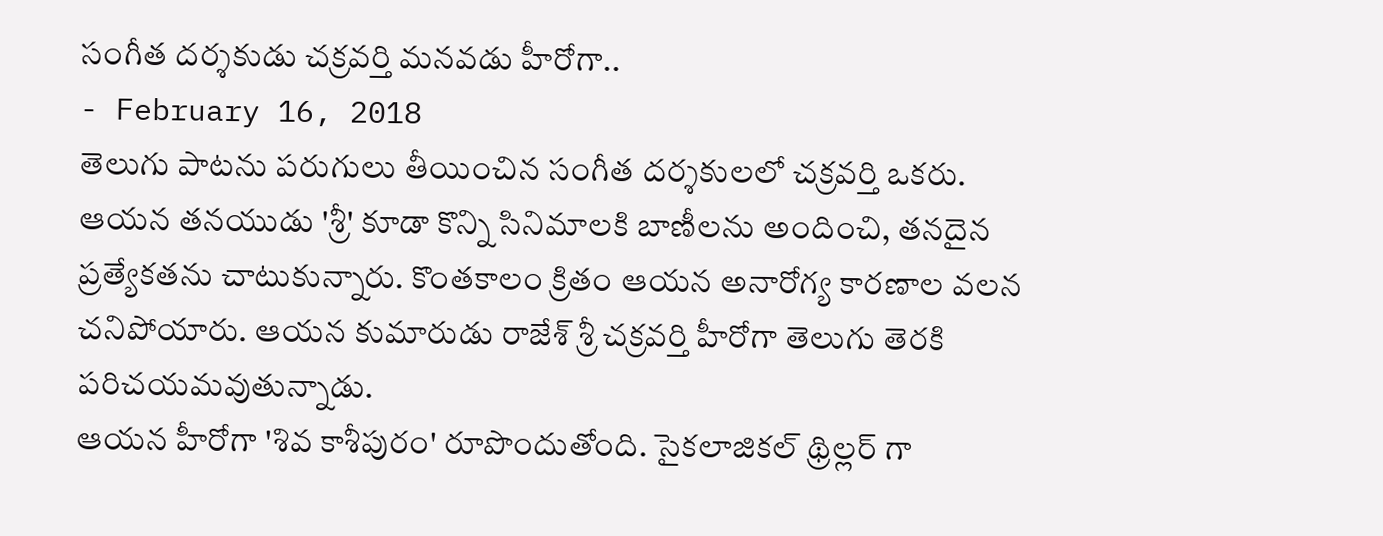సంగీత దర్శకుడు చక్రవర్తి మనవడు హీరోగా..
- February 16, 2018
తెలుగు పాటను పరుగులు తీయించిన సంగీత దర్శకులలో చక్రవర్తి ఒకరు. ఆయన తనయుడు 'శ్రీ' కూడా కొన్ని సినిమాలకి బాణీలను అందించి, తనదైన ప్రత్యేకతను చాటుకున్నారు. కొంతకాలం క్రితం ఆయన అనారోగ్య కారణాల వలన చనిపోయారు. ఆయన కుమారుడు రాజేశ్ శ్రీ చక్రవర్తి హీరోగా తెలుగు తెరకి పరిచయమవుతున్నాడు.
ఆయన హీరోగా 'శివ కాశీపురం' రూపొందుతోంది. సైకలాజికల్ థ్రిల్లర్ గా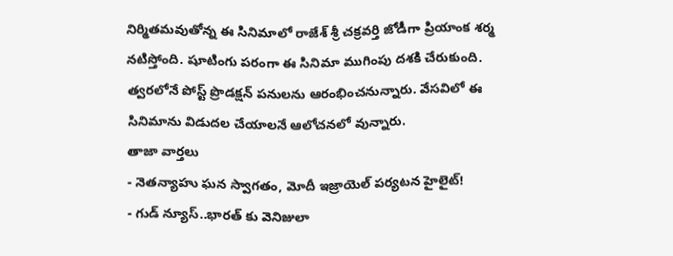నిర్మితమవుతోన్న ఈ సినిమాలో రాజేశ్ శ్రీ చక్రవర్తి జోడీగా ప్రియాంక శర్మ నటిస్తోంది. షూటింగు పరంగా ఈ సినిమా ముగింపు దశకి చేరుకుంది. త్వరలోనే పోస్ట్ ప్రొడక్షన్ పనులను ఆరంభించనున్నారు. వేసవిలో ఈ సినిమాను విడుదల చేయాలనే ఆలోచనలో వున్నారు.
తాజా వార్తలు
- నెతన్యాహు ఘన స్వాగతం, మోదీ ఇజ్రాయెల్ పర్యటన హైలైట్!
- గుడ్ న్యూస్..భారత్ కు వెనిజులా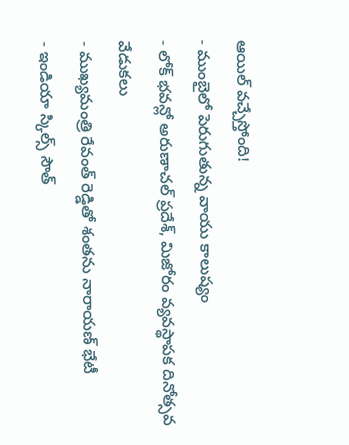ఆయిల్ వచ్చేస్తోంది!
- ముంబైలో పెరుగుతున్న వాయు కాలుష్యం
- లోక్ భవన్లో అరుణాచల్ ప్రదేశ్, మిజోరం వ్యవస్థాపక దినోత్సవ వేడుకలు
- ముఖ్యమంత్రి రేవంత్ రెడ్డితో శంతను నారాయణ్ భేటీ
- ఇండియా స్కిల్స్ సౌత్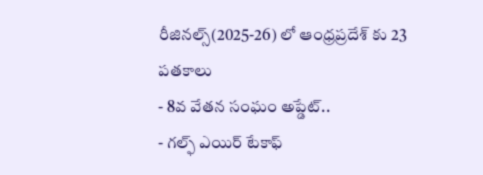రీజినల్స్(2025-26) లో ఆంధ్రప్రదేశ్ కు 23 పతకాలు
- 8వ వేతన సంఘం అప్డేట్..
- గల్ఫ్ ఎయిర్ టేకాఫ్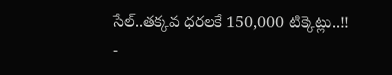సేల్..తక్కవ ధరలకే 150,000 టిక్కెట్లు..!!
-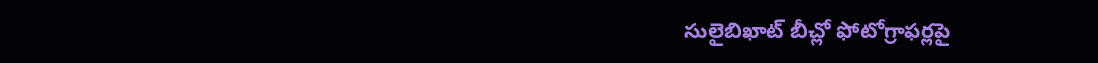సులైబిఖాట్ బీచ్లో ఫోటోగ్రాఫర్లపై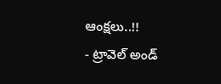ఆంక్షలు..!!
- ట్రావెల్ అండ్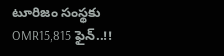టూరిజం సంస్థకు OMR15,815 ఫైన్..!!